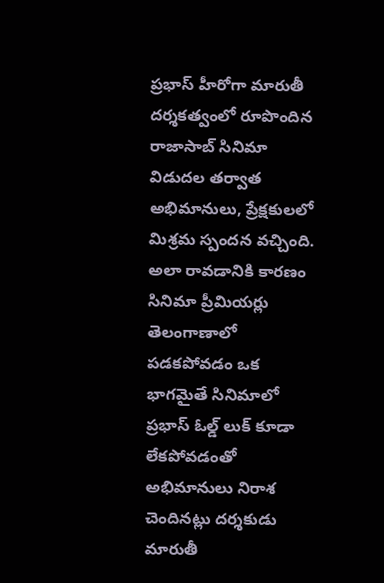ప్రభాస్ హీరోగా మారుతీ దర్శకత్వంలో రూపొందిన రాజాసాబ్ సినిమా విడుదల తర్వాత అభిమానులు, ప్రేక్షకులలో మిశ్రమ స్పందన వచ్చింది. అలా రావడానికి కారణం సినిమా ప్రీమియర్లు తెలంగాణాలో పడకపోవడం ఒక భాగమైతే సినిమాలో ప్రభాస్ ఓల్డ్ లుక్ కూడా లేకపోవడంతో అభిమానులు నిరాశ చెందినట్లు దర్శకుడు మారుతీ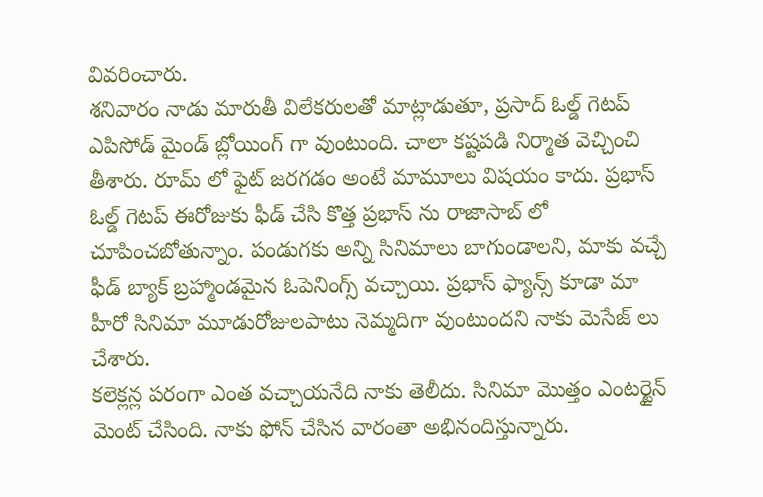వివరించారు.
శనివారం నాడు మారుతీ విలేకరులతో మాట్లాడుతూ, ప్రసాద్ ఓల్డ్ గెటప్ ఎపిసోడ్ మైండ్ బ్లోయింగ్ గా వుంటుంది. చాలా కష్టపడి నిర్మాత వెచ్చించి తీశారు. రూమ్ లో ఫైట్ జరగడం అంటే మామూలు విషయం కాదు. ప్రభాస్ ఓల్డ్ గెటప్ ఈరోజుకు ఫీడ్ చేసి కొత్త ప్రభాస్ ను రాజాసాబ్ లో చూపించబోతున్నాం. పండుగకు అన్ని సినిమాలు బాగుండాలని, మాకు వచ్చే ఫీడ్ బ్యాక్ బ్రహ్మాండమైన ఓపెనింగ్స్ వచ్చాయి. ప్రభాస్ ఫ్యాన్స్ కూడా మా హీరో సినిమా మూడురోజులపాటు నెమ్మదిగా వుంటుందని నాకు మెసేజ్ లు చేశారు.
కలెక్లన్ల పరంగా ఎంత వచ్చాయనేది నాకు తెలీదు. సినిమా మొత్తం ఎంటర్టైన్ మెంట్ చేసింది. నాకు ఫోన్ చేసిన వారంతా అభినందిస్తున్నారు.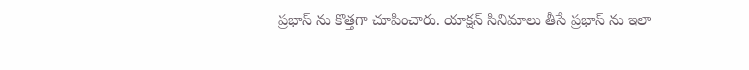ప్రభాస్ ను కొత్తగా చూపించారు. యాక్షన్ సినిమాలు తీసే ప్రభాస్ ను ఇలా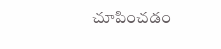చూపించడం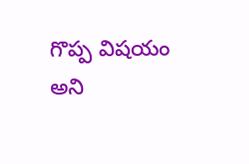గొప్ప విషయం అని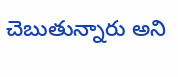చెబుతున్నారు అని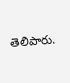తెలిపారు.